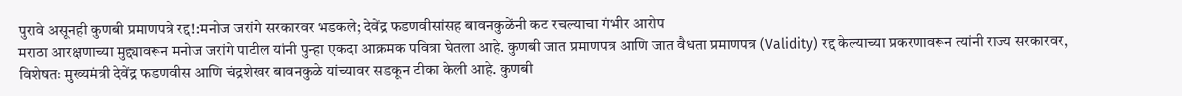पुरावे असूनही कुणबी प्रमाणपत्रे रद्द!:मनोज जरांगे सरकारवर भडकले; देवेंद्र फडणवीसांसह बावनकुळेंनी कट रचल्याचा गंभीर आरोप
मराठा आरक्षणाच्या मुद्द्यावरून मनोज जरांगे पाटील यांनी पुन्हा एकदा आक्रमक पवित्रा घेतला आहे. कुणबी जात प्रमाणपत्र आणि जात वैधता प्रमाणपत्र (Validity) रद्द केल्याच्या प्रकरणावरून त्यांनी राज्य सरकारवर, विशेषतः मुख्यमंत्री देवेंद्र फडणवीस आणि चंद्रशेखर बावनकुळे यांच्यावर सडकून टीका केली आहे. कुणबी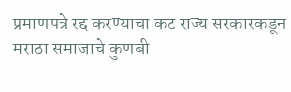प्रमाणपत्रे रद्द करण्याचा कट राज्य सरकारकडून मराठा समाजाचे कुणबी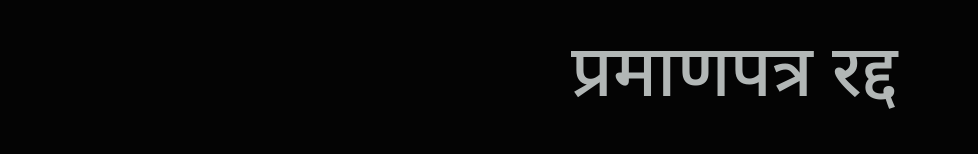प्रमाणपत्र रद्द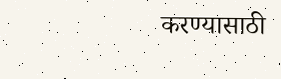करण्यासाठी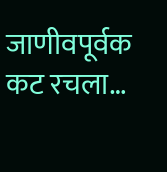जाणीवपूर्वक कट रचला…